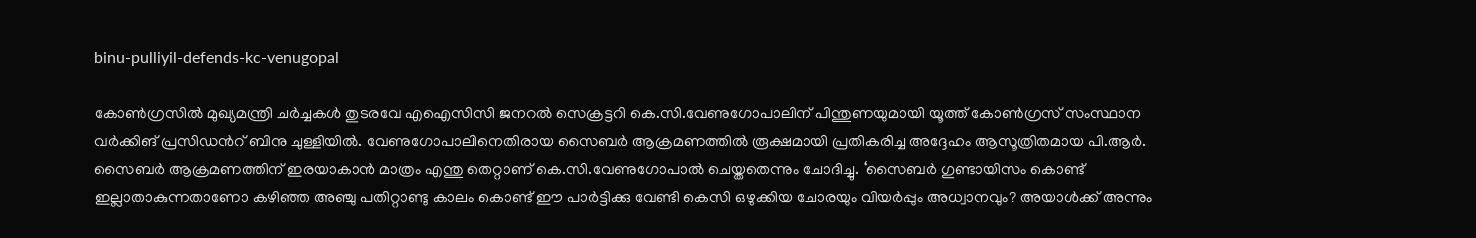binu-pulliyil-defends-kc-venugopal

കോണ്‍ഗ്രസില്‍ മുഖ്യമന്ത്രി ചർച്ചകള്‍ തുടരവേ എഐസിസി ജനറൽ സെക്രട്ടറി കെ.സി.വേണുഗോപാലിന് പിന്തുണയുമായി യൂത്ത് കോൺഗ്രസ് സംസ്ഥാന വർക്കിങ് പ്രസിഡന്‍റ് ബിനു ചുള്ളിയിൽ. വേണുഗോപാലിനെതിരായ സൈബർ ആക്രമണത്തിൽ രൂക്ഷമായി പ്രതികരിച്ച അദ്ദേഹം ആസൂത്രിതമായ പി.ആർ. സൈബർ ആക്രമണത്തിന് ഇരയാകാൻ മാത്രം എന്തു തെറ്റാണ് കെ.സി.വേണുഗോപാല്‍ ചെയ്തതെന്നും ചോദിച്ചു. ‘സൈബർ ഗുണ്ടായിസം കൊണ്ട് ഇല്ലാതാകുന്നതാണോ കഴിഞ്ഞ അഞ്ചു പതിറ്റാണ്ടു കാലം കൊണ്ട് ഈ പാർട്ടിക്കു വേണ്ടി കെസി ഒഴുക്കിയ ചോരയും വിയർപ്പും അധ്വാനവും? അയാൾക്ക് അന്നും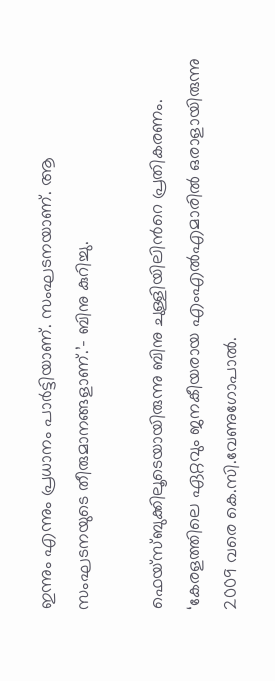ഇന്നും എന്നും പ്രധാനം പാർട്ടിയാണ്. സംഘടനയാണ്. ആ സംഘടനയുടെ തീരുമാനങ്ങളാണ്.’– ബിനു കുറിച്ചു.

ഫെയ്സ്ബുക്കിലൂടെയായിരുന്നു ബിനു ചുള്ളിയിലിന്‍റെ പ്രതികരണം. ‘കേരളത്തിലെ ഏറ്റവും ജനകീയരായ എംഎല്‍എമാരില്‍ ഒരാളായിരുന്നു 2009 വരെ കെ.സി.വേണുഗോപാൽ.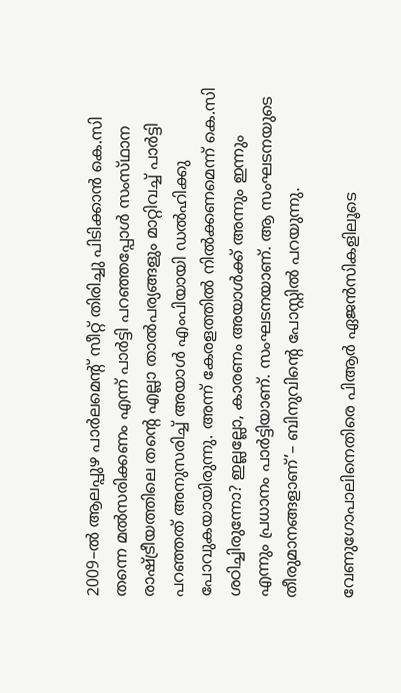2009–ൽ ആലപ്പുഴ പാർലമെന്‍റ് സീറ്റ് തിരിച്ചു പിടിക്കാൻ കെ.സി തന്നെ മൽസരിക്കണം എന്ന് പാർട്ടി പറഞ്ഞപ്പോൾ സംസ്‌ഥാന രാഷ്ട്രീയത്തിലെ തന്‍റെ എല്ലാ താൽപര്യങ്ങളും മാറ്റിവച്ച് പാർട്ടി പറഞ്ഞത് അനുസരിച്ച് അയാൾ എംപിയായി ഡൽഹിക്കു പോവുകയായിരുന്നു. അന്ന് കേരളത്തിൽ നിൽക്കണമെന്ന് കെ.സി ശഠിച്ചിരുന്നോ? ഇല്ലല്ലോ, കാരണം അയാൾക്ക് അന്നും ഇന്നും എന്നും പ്രധാനം പാർട്ടിയാണ്. സംഘടനയാണ്. ആ സംഘടനയുടെ തീരുമാനങ്ങളാണ്’– ബിനുവിന്‍റെ പോസ്റ്റില്‍ പറയുന്നു.

വേണുഗോപാലിനെതിരെ പിആർ ഏജൻസികളിലൂടെ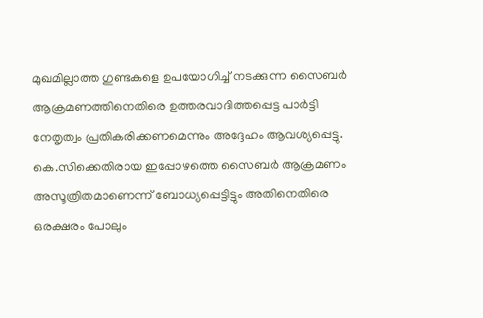മുഖമില്ലാത്ത ഗുണ്ടകളെ ഉപയോഗിച്ച് നടക്കുന്ന സൈബർ ആക്രമണത്തിനെതിരെ ഉത്തരവാദിത്തപ്പെട്ട പാർട്ടി നേതൃത്വം പ്രതികരിക്കണമെന്നും അദ്ദേഹം ആവശ്യപ്പെട്ടു. കെ.സിക്കെതിരായ ഇപ്പോഴത്തെ സൈബർ ആക്രമണം അസൂത്രിതമാണെന്ന് ബോധ്യപ്പെട്ടിട്ടും അതിനെതിരെ ഒരക്ഷരം പോലും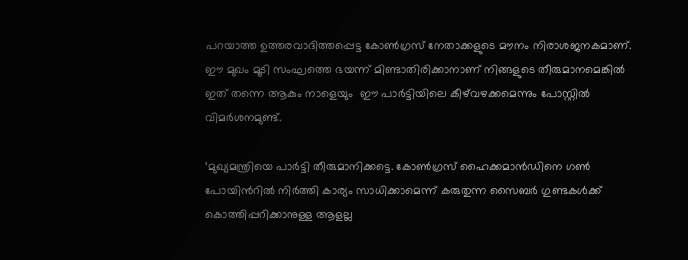പറയാത്ത ഉത്തരവാദിത്തപ്പെട്ട കോൺഗ്രസ് നേതാക്കളുടെ മൗനം നിരാശജനകമാണ്. ഈ മുഖം മൂടി സംഘത്തെ ഭയന്ന് മിണ്ടാതിരിക്കാനാണ് നിങ്ങളുടെ തീരുമാനമെങ്കിൽ ഇത് തന്നെ ആകും നാളെയും  ഈ പാർട്ടിയിലെ കീഴ്‌വഴക്കമെന്നും പോസ്റ്റില്‍ വിമര്‍ശനമുണ്ട്.

‘മുഖ്യമന്ത്രിയെ പാർട്ടി തീരുമാനിക്കട്ടെ. കോൺഗ്രസ് ഹൈക്കമാൻഡിനെ ഗൺ പോയിന്‍റില്‍ നിർത്തി കാര്യം സാധിക്കാമെന്ന് കരുതുന്ന സൈബർ ഗുണ്ടകൾക്ക് കൊത്തിപ്പറിക്കാനുള്ള ആളല്ല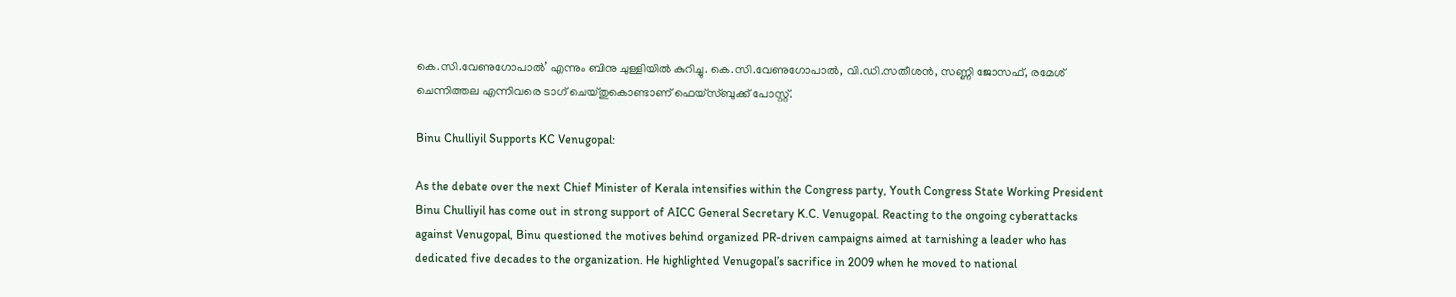കെ.സി.വേണുഗോപാൽ’ എന്നും ബിനു ചുള്ളിയിൽ കുറിച്ചു. കെ.സി.വേണുഗോപാല്‍, വി.ഡി.സതീശന്‍, സണ്ണി ജോസഫ്, രമേശ് ചെന്നിത്തല എന്നിവരെ ടാഗ് ചെയ്തുകൊണ്ടാണ് ഫെയ്സ്ബുക്ക് പോസ്റ്റ്.

Binu Chulliyil Supports KC Venugopal:

As the debate over the next Chief Minister of Kerala intensifies within the Congress party, Youth Congress State Working President Binu Chulliyil has come out in strong support of AICC General Secretary K.C. Venugopal. Reacting to the ongoing cyberattacks against Venugopal, Binu questioned the motives behind organized PR-driven campaigns aimed at tarnishing a leader who has dedicated five decades to the organization. He highlighted Venugopal’s sacrifice in 2009 when he moved to national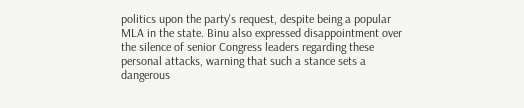politics upon the party's request, despite being a popular MLA in the state. Binu also expressed disappointment over the silence of senior Congress leaders regarding these personal attacks, warning that such a stance sets a dangerous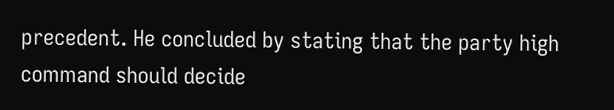precedent. He concluded by stating that the party high command should decide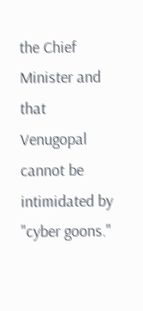the Chief Minister and that Venugopal cannot be intimidated by "cyber goons."